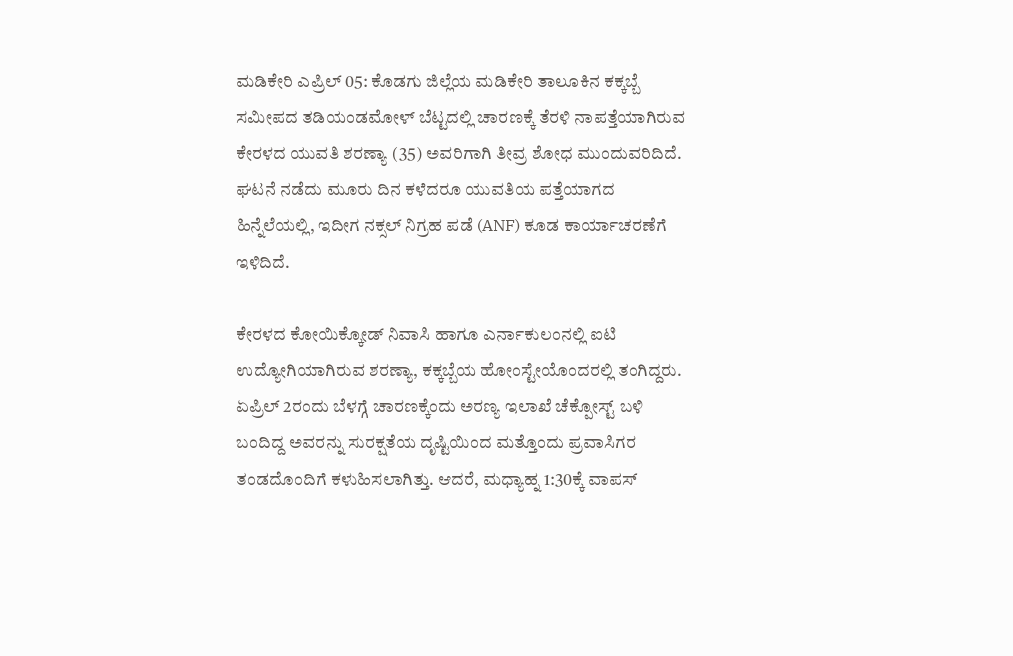ಮಡಿಕೇರಿ ಎಪ್ರಿಲ್ 05: ಕೊಡಗು ಜಿಲ್ಲೆಯ ಮಡಿಕೇರಿ ತಾಲೂಕಿನ ಕಕ್ಕಬ್ಬೆ ಸಮೀಪದ ತಡಿಯಂಡಮೋಳ್ ಬೆಟ್ಟದಲ್ಲಿ ಚಾರಣಕ್ಕೆ ತೆರಳಿ ನಾಪತ್ತೆಯಾಗಿರುವ ಕೇರಳದ ಯುವತಿ ಶರಣ್ಯಾ (35) ಅವರಿಗಾಗಿ ತೀವ್ರ ಶೋಧ ಮುಂದುವರಿದಿದೆ. ಘಟನೆ ನಡೆದು ಮೂರು ದಿನ ಕಳೆದರೂ ಯುವತಿಯ ಪತ್ತೆಯಾಗದ ಹಿನ್ನೆಲೆಯಲ್ಲಿ, ಇದೀಗ ನಕ್ಸಲ್ ನಿಗ್ರಹ ಪಡೆ (ANF) ಕೂಡ ಕಾರ್ಯಾಚರಣೆಗೆ ಇಳಿದಿದೆ.

ಕೇರಳದ ಕೋಯಿಕ್ಕೋಡ್ ನಿವಾಸಿ ಹಾಗೂ ಎರ್ನಾಕುಲಂನಲ್ಲಿ ಐಟಿ ಉದ್ಯೋಗಿಯಾಗಿರುವ ಶರಣ್ಯಾ, ಕಕ್ಕಬ್ಬೆಯ ಹೋಂಸ್ಟೇಯೊಂದರಲ್ಲಿ ತಂಗಿದ್ದರು. ಏಪ್ರಿಲ್ 2ರಂದು ಬೆಳಗ್ಗೆ ಚಾರಣಕ್ಕೆಂದು ಅರಣ್ಯ ಇಲಾಖೆ ಚೆಕ್ಪೋಸ್ಟ್ ಬಳಿ ಬಂದಿದ್ದ ಅವರನ್ನು ಸುರಕ್ಷತೆಯ ದೃಷ್ಟಿಯಿಂದ ಮತ್ತೊಂದು ಪ್ರವಾಸಿಗರ ತಂಡದೊಂದಿಗೆ ಕಳುಹಿಸಲಾಗಿತ್ತು. ಆದರೆ, ಮಧ್ಯಾಹ್ನ 1:30ಕ್ಕೆ ವಾಪಸ್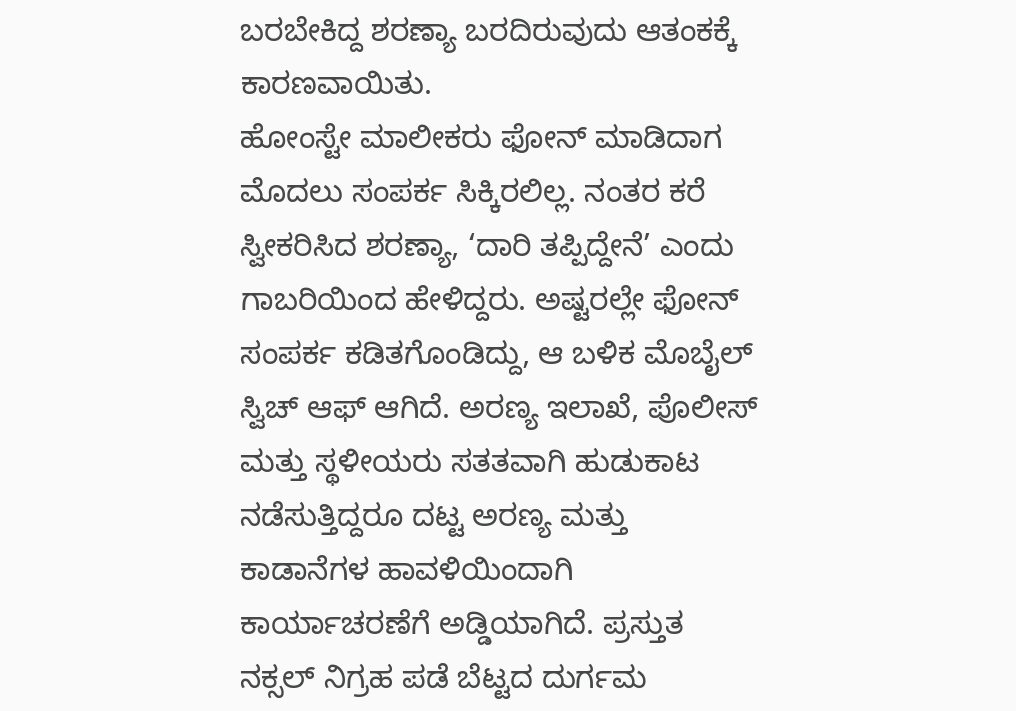ಬರಬೇಕಿದ್ದ ಶರಣ್ಯಾ ಬರದಿರುವುದು ಆತಂಕಕ್ಕೆ ಕಾರಣವಾಯಿತು.
ಹೋಂಸ್ಟೇ ಮಾಲೀಕರು ಫೋನ್ ಮಾಡಿದಾಗ ಮೊದಲು ಸಂಪರ್ಕ ಸಿಕ್ಕಿರಲಿಲ್ಲ. ನಂತರ ಕರೆ ಸ್ವೀಕರಿಸಿದ ಶರಣ್ಯಾ, ‘ದಾರಿ ತಪ್ಪಿದ್ದೇನೆ’ ಎಂದು ಗಾಬರಿಯಿಂದ ಹೇಳಿದ್ದರು. ಅಷ್ಟರಲ್ಲೇ ಫೋನ್ ಸಂಪರ್ಕ ಕಡಿತಗೊಂಡಿದ್ದು, ಆ ಬಳಿಕ ಮೊಬೈಲ್ ಸ್ವಿಚ್ ಆಫ್ ಆಗಿದೆ. ಅರಣ್ಯ ಇಲಾಖೆ, ಪೊಲೀಸ್ ಮತ್ತು ಸ್ಥಳೀಯರು ಸತತವಾಗಿ ಹುಡುಕಾಟ ನಡೆಸುತ್ತಿದ್ದರೂ ದಟ್ಟ ಅರಣ್ಯ ಮತ್ತು ಕಾಡಾನೆಗಳ ಹಾವಳಿಯಿಂದಾಗಿ ಕಾರ್ಯಾಚರಣೆಗೆ ಅಡ್ಡಿಯಾಗಿದೆ. ಪ್ರಸ್ತುತ ನಕ್ಸಲ್ ನಿಗ್ರಹ ಪಡೆ ಬೆಟ್ಟದ ದುರ್ಗಮ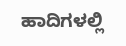ಹಾದಿಗಳಲ್ಲಿ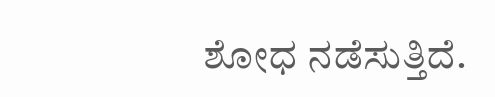ಶೋಧ ನಡೆಸುತ್ತಿದೆ.